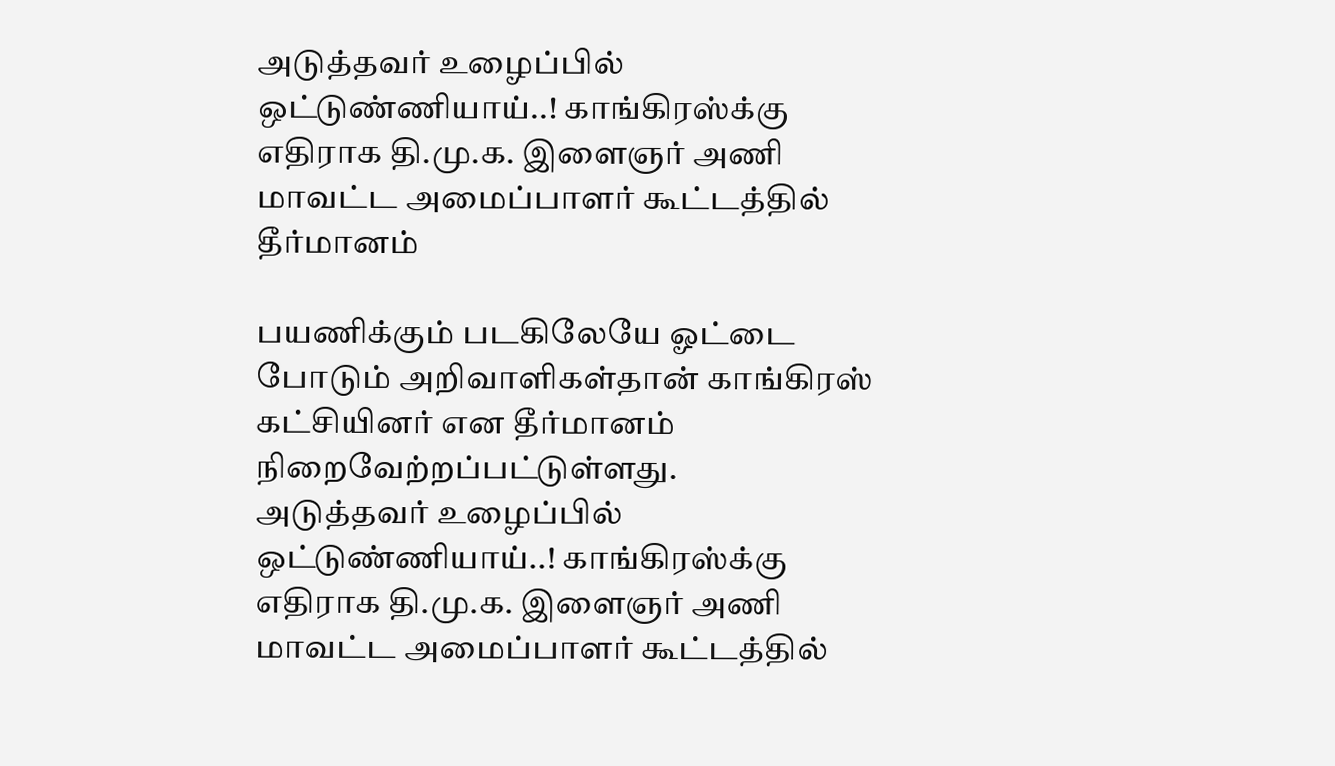அடுத்தவர் உழைப்பில் ஒட்டுண்ணியாய்..! காங்கிரஸ்க்கு எதிராக தி.மு.க. இளைஞர் அணி மாவட்ட அமைப்பாளர் கூட்டத்தில் தீர்மானம்

பயணிக்கும் படகிலேயே ஓட்டை போடும் அறிவாளிகள்தான் காங்கிரஸ் கட்சியினர் என தீர்மானம் நிறைவேற்றப்பட்டுள்ளது.
அடுத்தவர் உழைப்பில் ஒட்டுண்ணியாய்..! காங்கிரஸ்க்கு எதிராக தி.மு.க. இளைஞர் அணி மாவட்ட அமைப்பாளர் கூட்டத்தில்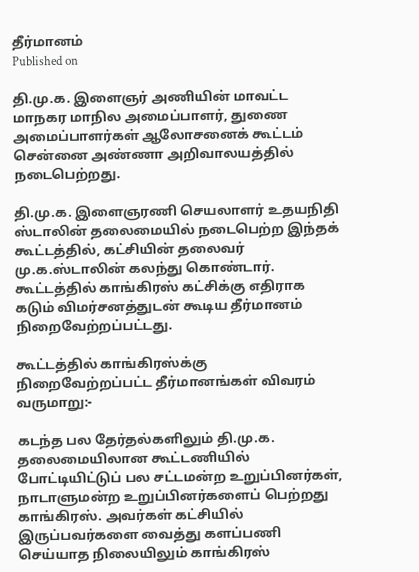தீர்மானம்
Published on

தி.மு.க. இளைஞர் அணியின் மாவட்ட மாநகர மாநில அமைப்பாளர், துணை அமைப்பாளர்கள் ஆலோசனைக் கூட்டம் சென்னை அண்ணா அறிவாலயத்தில் நடைபெற்றது.

தி.மு.க. இளைஞரணி செயலாளர் உதயநிதி ஸ்டாலின் தலைமையில் நடைபெற்ற இந்தக் கூட்டத்தில், கட்சியின் தலைவர் மு.க.ஸ்டாலின் கலந்து கொண்டார். கூட்டத்தில் காங்கிரஸ் கட்சிக்கு எதிராக கடும் விமர்சனத்துடன் கூடிய தீர்மானம் நிறைவேற்றப்பட்டது.

கூட்டத்தில் காங்கிரஸ்க்கு நிறைவேற்றப்பட்ட தீர்மானங்கள் விவரம் வருமாறு:-

கடந்த பல தேர்தல்களிலும் தி.மு.க. தலைமையிலான கூட்டணியில் போட்டியிட்டுப் பல சட்டமன்ற உறுப்பினர்கள், நாடாளுமன்ற உறுப்பினர்களைப் பெற்றது காங்கிரஸ். அவர்கள் கட்சியில் இருப்பவர்களை வைத்து களப்பணி செய்யாத நிலையிலும் காங்கிரஸ்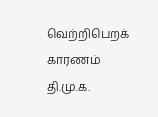வெற்றிபெறக் காரணம் தி.மு.க.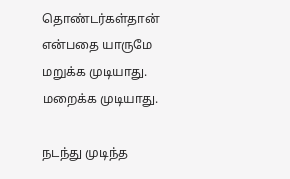தொண்டர்கள்தான் என்பதை யாருமே மறுக்க முடியாது. மறைக்க முடியாது.

நடந்து முடிந்த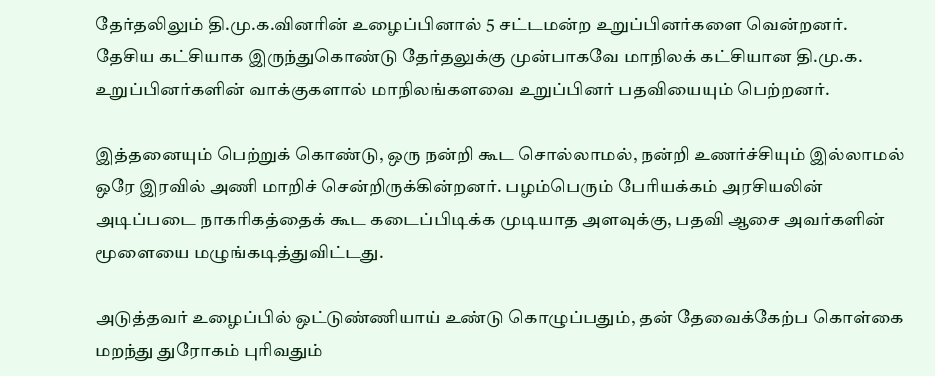தேர்தலிலும் தி.மு.க.வினரின் உழைப்பினால் 5 சட்டமன்ற உறுப்பினர்களை வென்றனர். தேசிய கட்சியாக இருந்துகொண்டு தேர்தலுக்கு முன்பாகவே மாநிலக் கட்சியான தி.மு.க. உறுப்பினர்களின் வாக்குகளால் மாநிலங்களவை உறுப்பினர் பதவியையும் பெற்றனர்.

இத்தனையும் பெற்றுக் கொண்டு, ஒரு நன்றி கூட சொல்லாமல், நன்றி உணர்ச்சியும் இல்லாமல் ஒரே இரவில் அணி மாறிச் சென்றிருக்கின்றனர். பழம்பெரும் பேரியக்கம் அரசியலின் அடிப்படை நாகரிகத்தைக் கூட கடைப்பிடிக்க முடியாத அளவுக்கு, பதவி ஆசை அவர்களின் மூளையை மழுங்கடித்துவிட்டது.

அடுத்தவர் உழைப்பில் ஒட்டுண்ணியாய் உண்டு கொழுப்பதும், தன் தேவைக்கேற்ப கொள்கை மறந்து துரோகம் புரிவதும்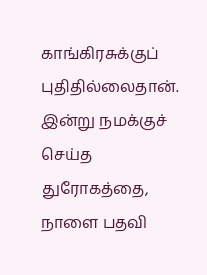காங்கிரசுக்குப் புதிதில்லைதான். இன்று நமக்குச் செய்த துரோகத்தை, நாளை பதவி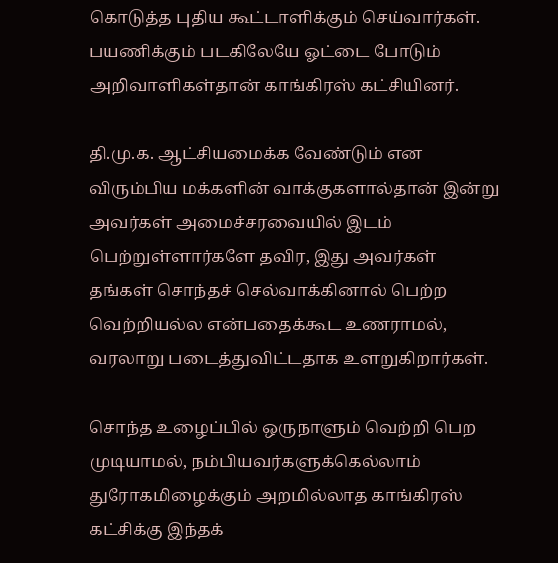கொடுத்த புதிய கூட்டாளிக்கும் செய்வார்கள். பயணிக்கும் படகிலேயே ஓட்டை போடும் அறிவாளிகள்தான் காங்கிரஸ் கட்சியினர்.

தி.மு.க. ஆட்சியமைக்க வேண்டும் என விரும்பிய மக்களின் வாக்குகளால்தான் இன்று அவர்கள் அமைச்சரவையில் இடம் பெற்றுள்ளார்களே தவிர, இது அவர்கள் தங்கள் சொந்தச் செல்வாக்கினால் பெற்ற வெற்றியல்ல என்பதைக்கூட உணராமல், வரலாறு படைத்துவிட்டதாக உளறுகிறார்கள்.

சொந்த உழைப்பில் ஒருநாளும் வெற்றி பெற முடியாமல், நம்பியவர்களுக்கெல்லாம் துரோகமிழைக்கும் அறமில்லாத காங்கிரஸ் கட்சிக்கு இந்தக்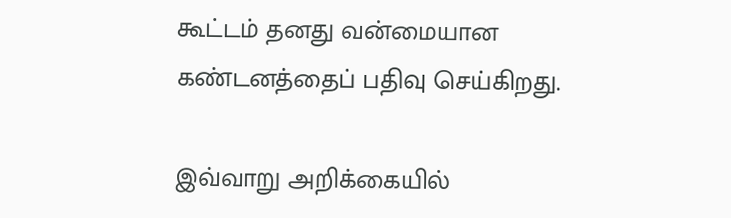கூட்டம் தனது வன்மையான கண்டனத்தைப் பதிவு செய்கிறது.

இவ்வாறு அறிக்கையில்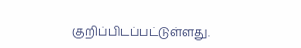குறிப்பிடப்பட்டுள்ளது.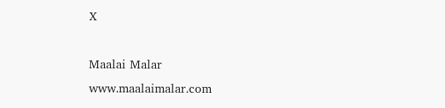X

Maalai Malar
www.maalaimalar.com